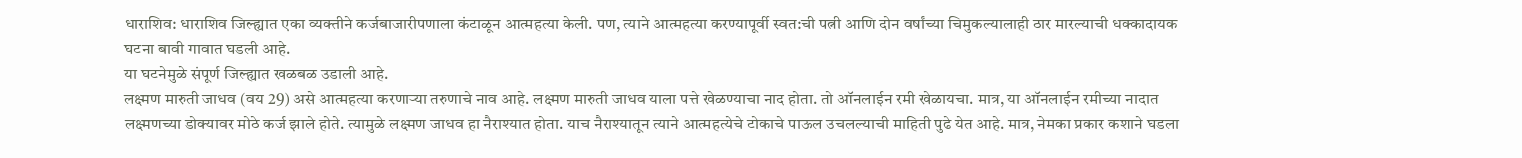धाराशिव: धाराशिव जिल्ह्यात एका व्यक्तीने कर्जबाजारीपणाला कंटाळून आत्महत्या केली. पण, त्याने आत्महत्या करण्यापूर्वी स्वत:ची पत्नी आणि दोन वर्षांच्या चिमुकल्यालाही ठार मारल्याची धक्कादायक घटना बावी गावात घडली आहे.
या घटनेमुळे संपूर्ण जिल्ह्यात खळबळ उडाली आहे.
लक्ष्मण मारुती जाधव (वय 29) असे आत्महत्या करणाऱ्या तरुणाचे नाव आहे. लक्ष्मण मारुती जाधव याला पत्ते खेळण्याचा नाद होता. तो ऑनलाईन रमी खेळायचा. मात्र, या ऑनलाईन रमीच्या नादात लक्ष्मणच्या डोक्यावर मोठे कर्ज झाले होते. त्यामुळे लक्ष्मण जाधव हा नैराश्यात होता. याच नैराश्यातून त्याने आत्महत्येचे टोकाचे पाऊल उचलल्याची माहिती पुढे येत आहे. मात्र, नेमका प्रकार कशाने घडला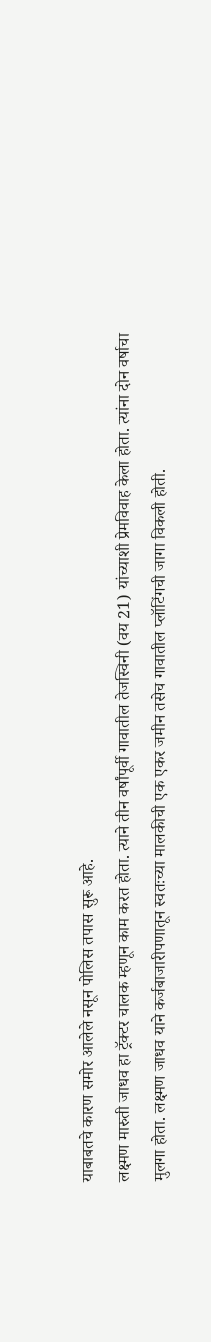याबाबतचे कारण समोर आलेले नसून पोलिस तपास सुरू आहे.
लक्ष्मण मारुती जाधव हा ट्रॅक्टर चालक म्हणून काम करत होता. त्याने तीन वर्षांपूर्वी गावातील तेजस्विनी (वय 21) यांच्याशी प्रेमविवाह केला होता. त्यांना दोन वर्षाचा मुलगा होता. लक्ष्मण जाधव याने कर्जबाजारीपणातून स्वतःच्या मालकीची एक एकर जमीन तसेच गावातील प्लॉटिंगची जागा विकली होती.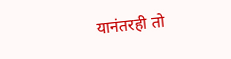यानंतरही तो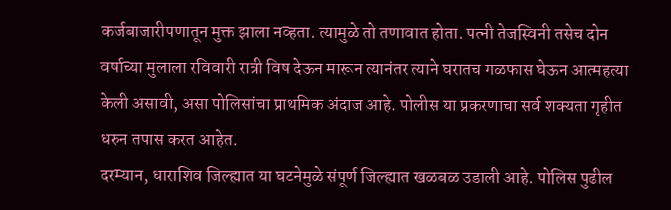कर्जबाजारीपणातून मुक्त झाला नव्हता. त्यामुळे तो तणावात होता. पत्नी तेजस्विनी तसेच दोन वर्षाच्या मुलाला रविवारी रात्री विष देऊन मारून त्यानंतर त्याने घरातच गळफास घेऊन आत्महत्या केली असावी, असा पोलिसांचा प्राथमिक अंदाज आहे. पोलीस या प्रकरणाचा सर्व शक्यता गृहीत धरुन तपास करत आहेत.
दरम्यान, धाराशिव जिल्ह्यात या घटनेमुळे संपूर्ण जिल्ह्यात खळबळ उडाली आहे. पोलिस पुढील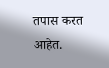तपास करत आहेत.